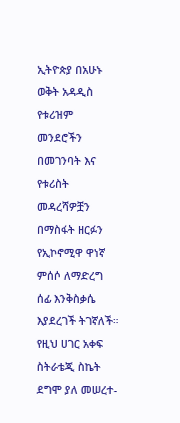ኢትዮጵያ በአሁኑ ወቅት አዳዲስ የቱሪዝም መንደሮችን በመገንባት እና የቱሪስት መዳረሻዎቿን በማስፋት ዘርፉን የኢኮኖሚዋ ዋነኛ ምሰሶ ለማድረግ ሰፊ እንቅስቃሴ እያደረገች ትገኛለች።
የዚህ ሀገር አቀፍ ስትራቴጂ ስኬት ደግሞ ያለ መሠረተ-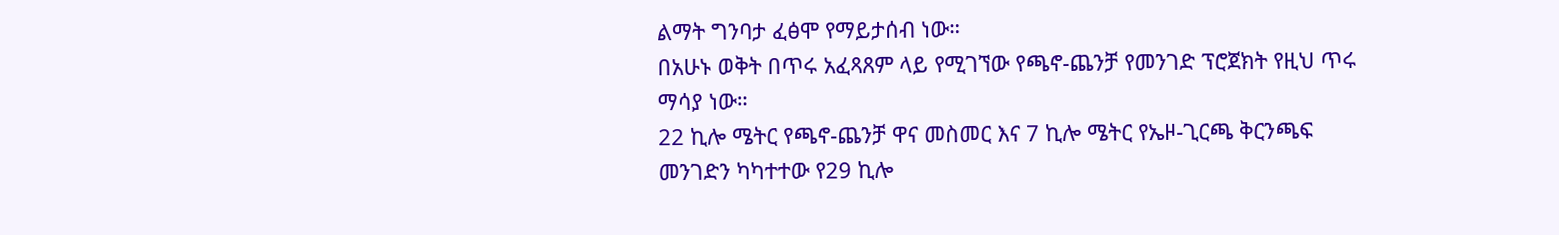ልማት ግንባታ ፈፅሞ የማይታሰብ ነው።
በአሁኑ ወቅት በጥሩ አፈጻጸም ላይ የሚገኘው የጫኖ-ጨንቻ የመንገድ ፕሮጀክት የዚህ ጥሩ ማሳያ ነው።
22 ኪሎ ሜትር የጫኖ-ጨንቻ ዋና መስመር እና 7 ኪሎ ሜትር የኤዞ-ጊርጫ ቅርንጫፍ መንገድን ካካተተው የ29 ኪሎ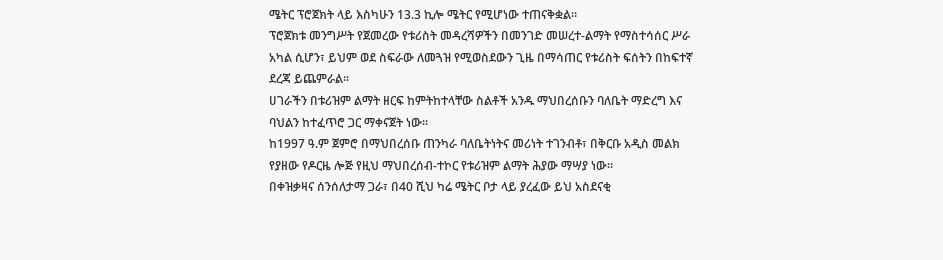ሜትር ፕሮጀክት ላይ እስካሁን 13.3 ኪሎ ሜትር የሚሆነው ተጠናቅቋል።
ፕሮጀክቱ መንግሥት የጀመረው የቱሪስት መዳረሻዎችን በመንገድ መሠረተ-ልማት የማስተሳሰር ሥራ አካል ሲሆን፣ ይህም ወደ ስፍራው ለመጓዝ የሚወስደውን ጊዜ በማሳጠር የቱሪስት ፍሰትን በከፍተኛ ደረጃ ይጨምራል።
ሀገራችን በቱሪዝም ልማት ዘርፍ ከምትከተላቸው ስልቶች አንዱ ማህበረሰቡን ባለቤት ማድረግ እና ባህልን ከተፈጥሮ ጋር ማቀናጀት ነው።
ከ1997 ዓ.ም ጀምሮ በማህበረሰቡ ጠንካራ ባለቤትነትና መሪነት ተገንብቶ፣ በቅርቡ አዲስ መልክ የያዘው የዶርዜ ሎጅ የዚህ ማህበረሰብ-ተኮር የቱሪዝም ልማት ሕያው ማሣያ ነው።
በቀዝቃዛና ሰንሰለታማ ጋራ፣ በ40 ሺህ ካሬ ሜትር ቦታ ላይ ያረፈው ይህ አስደናቂ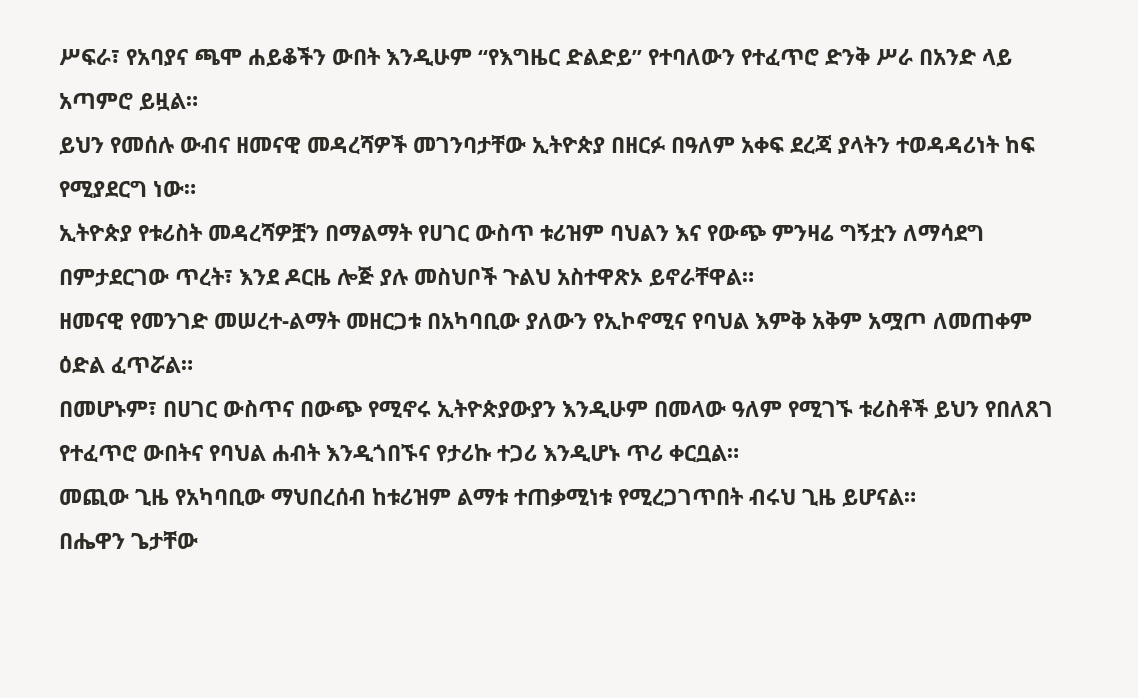ሥፍራ፣ የአባያና ጫሞ ሐይቆችን ውበት እንዲሁም “የእግዜር ድልድይ” የተባለውን የተፈጥሮ ድንቅ ሥራ በአንድ ላይ አጣምሮ ይዟል።
ይህን የመሰሉ ውብና ዘመናዊ መዳረሻዎች መገንባታቸው ኢትዮጵያ በዘርፉ በዓለም አቀፍ ደረጃ ያላትን ተወዳዳሪነት ከፍ የሚያደርግ ነው።
ኢትዮጵያ የቱሪስት መዳረሻዎቿን በማልማት የሀገር ውስጥ ቱሪዝም ባህልን እና የውጭ ምንዛሬ ግኝቷን ለማሳደግ በምታደርገው ጥረት፣ እንደ ዶርዜ ሎጅ ያሉ መስህቦች ጉልህ አስተዋጽኦ ይኖራቸዋል።
ዘመናዊ የመንገድ መሠረተ-ልማት መዘርጋቱ በአካባቢው ያለውን የኢኮኖሚና የባህል እምቅ አቅም አሟጦ ለመጠቀም ዕድል ፈጥሯል።
በመሆኑም፣ በሀገር ውስጥና በውጭ የሚኖሩ ኢትዮጵያውያን እንዲሁም በመላው ዓለም የሚገኙ ቱሪስቶች ይህን የበለጸገ የተፈጥሮ ውበትና የባህል ሐብት እንዲጎበኙና የታሪኩ ተጋሪ እንዲሆኑ ጥሪ ቀርቧል።
መጪው ጊዜ የአካባቢው ማህበረሰብ ከቱሪዝም ልማቱ ተጠቃሚነቱ የሚረጋገጥበት ብሩህ ጊዜ ይሆናል።
በሔዋን ጌታቸው